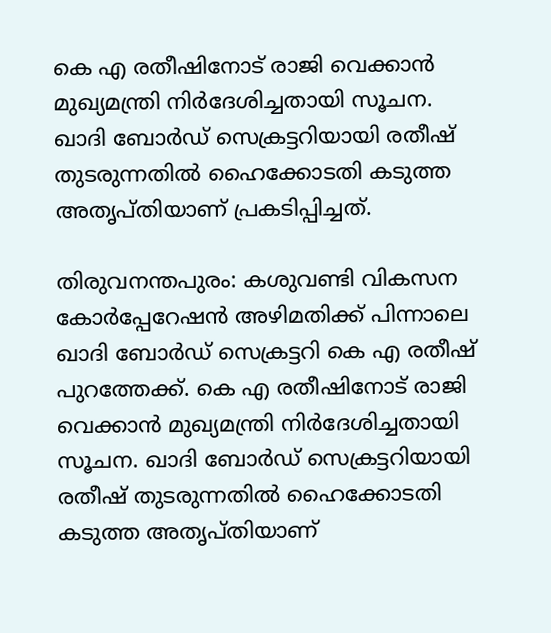കെ എ രതീഷിനോട് രാജി വെക്കാൻ മുഖ്യമന്ത്രി നിർദേശിച്ചതായി സൂചന. ഖാദി ബോർഡ് സെക്രട്ടറിയായി രതീഷ് തുടരുന്നതിൽ ഹൈക്കോടതി കടുത്ത അതൃപ്‌തിയാണ് പ്രകടിപ്പിച്ചത്.

തിരുവനന്തപുരം: കശുവണ്ടി വികസന കോർപ്പേറേഷൻ അഴിമതിക്ക് പിന്നാലെ ഖാദി ബോർഡ് സെക്രട്ടറി കെ എ രതീഷ് പുറത്തേക്ക്. കെ എ രതീഷിനോട് രാജി വെക്കാൻ മുഖ്യമന്ത്രി നിർദേശിച്ചതായി സൂചന. ഖാദി ബോർഡ് സെക്രട്ടറിയായി രതീഷ് തുടരുന്നതിൽ ഹൈക്കോടതി കടുത്ത അതൃപ്‌തിയാണ്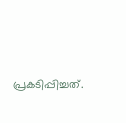പ്രകടിപ്പിച്ചത്.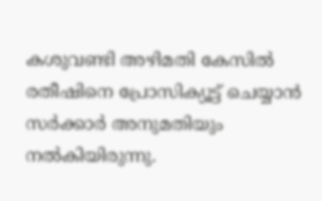കശുവണ്ടി അഴിമതി കേസിൽ രതീഷിനെ പ്രോസിക്യൂട്ട് ചെയ്യാൻ സർക്കാർ അനുമതിയും നൽകിയിരുന്നു.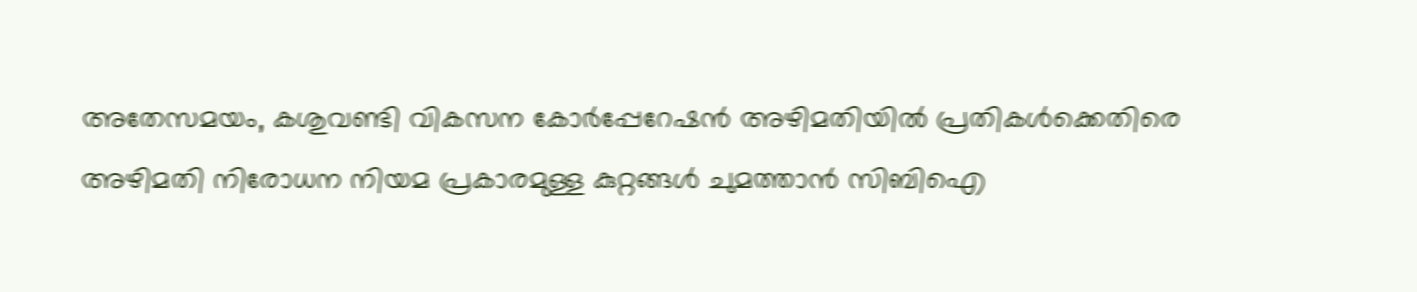അതേസമയം, കശുവണ്ടി വികസന കോർപ്പേറേഷൻ അഴിമതിയിൽ പ്രതികൾക്കെതിരെ അഴിമതി നിരോധന നിയമ പ്രകാരമുള്ള കുറ്റങ്ങൾ ചുമത്താൻ സിബിഐ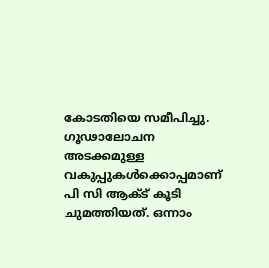കോടതിയെ സമീപിച്ചു. ഗൂഢാലോചന അടക്കമുള്ള വകുപ്പുകൾക്കൊപ്പമാണ് പി സി ആക്ട് കൂടി ചുമത്തിയത്. ഒന്നാം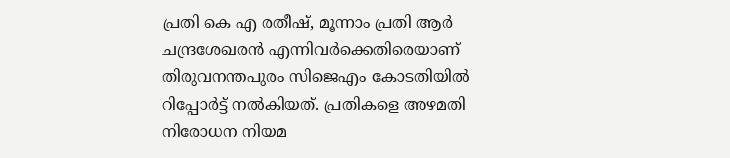പ്രതി കെ എ രതീഷ്, മൂന്നാം പ്രതി ആർ ചന്ദ്രശേഖരൻ എന്നിവർക്കെതിരെയാണ് തിരുവനന്തപുരം സിജെഎം കോടതിയിൽ റിപ്പോർട്ട് നൽകിയത്. പ്രതികളെ അഴമതി നിരോധന നിയമ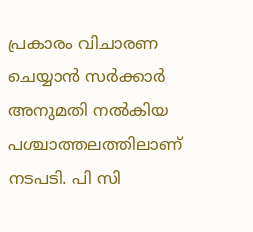പ്രകാരം വിചാരണ ചെയ്യാൻ സർക്കാർ അനുമതി നൽകിയ പശ്ചാത്തലത്തിലാണ് നടപടി. പി സി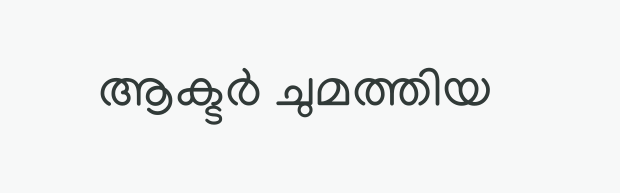ആക്ടർ ചുമത്തിയ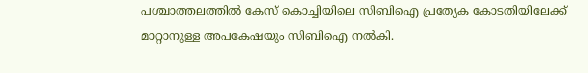പശ്ചാത്തലത്തിൽ കേസ് കൊച്ചിയിലെ സിബിഐ പ്രത്യേക കോടതിയിലേക്ക് മാറ്റാനുള്ള അപകേഷയും സിബിഐ നൽകി.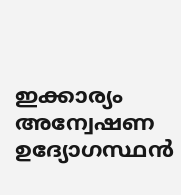ഇക്കാര്യം അന്വേഷണ ഉദ്യോഗസ്ഥൻ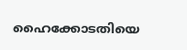ഹൈക്കോടതിയെ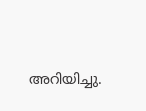അറിയിച്ചു.